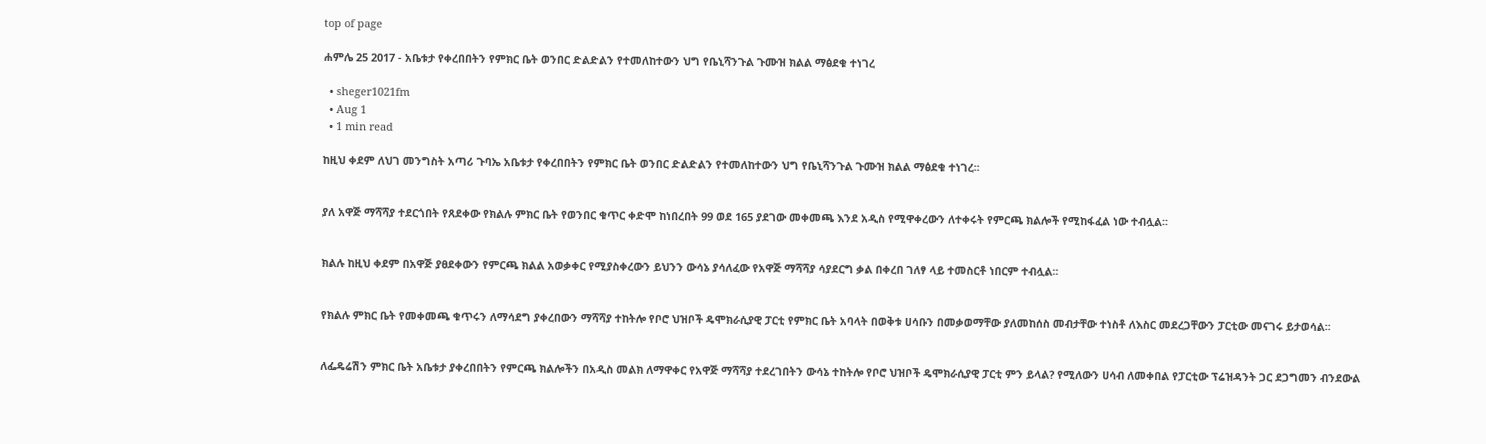top of page

ሐምሌ 25 2017 - አቤቱታ የቀረበበትን የምክር ቤት ወንበር ድልድልን የተመለከተውን ህግ የቤኒሻንጉል ጉሙዝ ክልል ማፅደቁ ተነገረ

  • sheger1021fm
  • Aug 1
  • 1 min read

ከዚህ ቀደም ለህገ መንግስት አጣሪ ጉባኤ አቤቱታ የቀረበበትን የምክር ቤት ወንበር ድልድልን የተመለከተውን ህግ የቤኒሻንጉል ጉሙዝ ክልል ማፅደቁ ተነገረ፡፡


ያለ አዋጅ ማሻሻያ ተደርጎበት የጸደቀው የክልሉ ምክር ቤት የወንበር ቁጥር ቀድሞ ከነበረበት 99 ወደ 165 ያደገው መቀመጫ እንደ አዲስ የሚዋቀረውን ለተቀሩት የምርጫ ክልሎች የሚከፋፈል ነው ተብሏል፡፡


ክልሉ ከዚህ ቀደም በአዋጅ ያፀደቀውን የምርጫ ክልል አወቃቀር የሚያስቀረውን ይህንን ውሳኔ ያሳለፈው የአዋጅ ማሻሻያ ሳያደርግ ቃል በቀረበ ገለፃ ላይ ተመስርቶ ነበርም ተብሏል፡፡


የክልሉ ምክር ቤት የመቀመጫ ቁጥሩን ለማሳደግ ያቀረበውን ማሻሻያ ተከትሎ የቦሮ ህዝቦች ዴሞክራሲያዊ ፓርቲ የምክር ቤት አባላት በወቅቱ ሀሳቡን በመቃወማቸው ያለመከሰስ መብታቸው ተነስቶ ለእስር መደረጋቸውን ፓርቲው መናገሩ ይታወሳል፡፡


ለፌዴሬሽን ምክር ቤት አቤቱታ ያቀረበበትን የምርጫ ክልሎችን በአዲስ መልክ ለማዋቀር የአዋጅ ማሻሻያ ተደረገበትን ውሳኔ ተከትሎ የቦሮ ህዝቦች ዴሞክራሲያዊ ፓርቲ ምን ይላል? የሚለውን ሀሳብ ለመቀበል የፓርቲው ፕሬዝዳንት ጋር ደጋግመን ብንደውል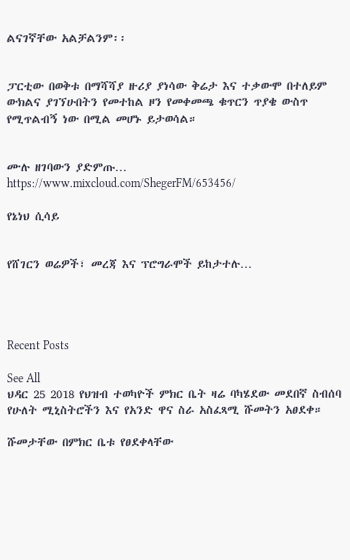ልናገኛቸው አልቻልንም፡፡


ፓርቲው በወቅቱ በማሻሻያ ዙሪያ ያነሳው ቅሬታ እና ተቃውሞ በተለይም ውክልና ያገኘሁበትን የመተከል ዞን የመቀመጫ ቁጥርን ጥያቄ ውስጥ የሚጥልብኝ ነው በሚል መሆኑ ይታወሳል።


ሙሉ ዘገባውን ያድምጡ… https://www.mixcloud.com/ShegerFM/653456/

የኔነህ ሲሳይ


የሸገርን ወሬዎች፣ መረጃ እና ፕሮግራሞች ይከታተሉ…




Recent Posts

See All
ህዳር 25 2018 የህዝብ ተወካዮች ምክር ቤት ዛሬ ባካሄደው መደበኛ ስብሰባ የሁለት ሚኒስትሮችን እና የአንድ ዋና ስራ አስፈጻሚ ሹመትን አፀደቀ።

ሹመታቸው በምክር ቤቱ የፀደቀላቸው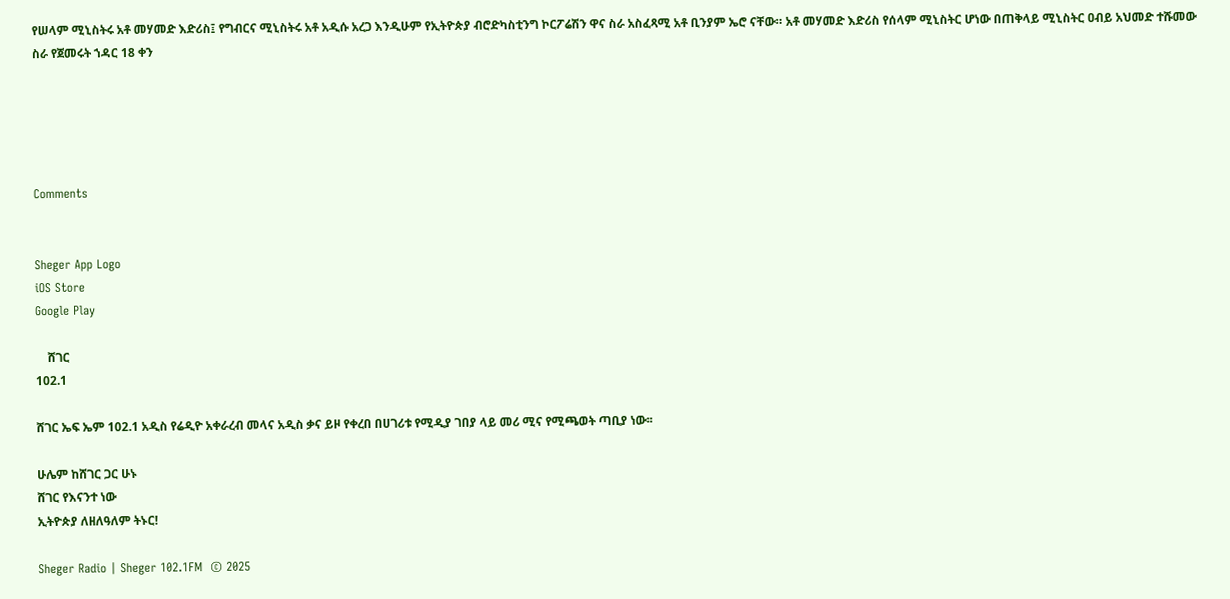የሠላም ሚኒስትሩ አቶ መሃመድ እድሪስ፤ የግብርና ሚኒስትሩ አቶ አዲሱ አረጋ እንዲሁም የኢትዮጵያ ብሮድካስቲንግ ኮርፖሬሽን ዋና ስራ አስፈጻሚ አቶ ቢንያም ኤሮ ናቸው። አቶ መሃመድ እድሪስ የሰላም ሚኒስትር ሆነው በጠቅላይ ሚኒስትር ዐብይ አህመድ ተሹመው  ስራ የጀመሩት ኀዳር 18 ቀን





Comments


Sheger App Logo
iOS Store
Google Play

    ሸገር
102.1

ሸገር ኤፍ ኤም 102.1 አዲስ የሬዲዮ አቀራረብ መላና አዲስ ቃና ይዞ የቀረበ በሀገሪቱ የሚዲያ ገበያ ላይ መሪ ሚና የሚጫወት ጣቢያ ነው፡፡

ሁሌም ከሸገር ጋር ሁኑ
ሸገር የእናንተ ነው
ኢትዮጵያ ለዘለዓለም ትኑር!

Sheger Radio | Sheger 102.1FM  © 2025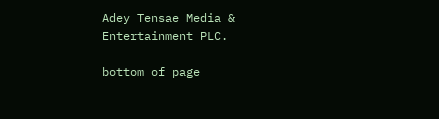Adey Tensae Media & Entertainment PLC.

bottom of page